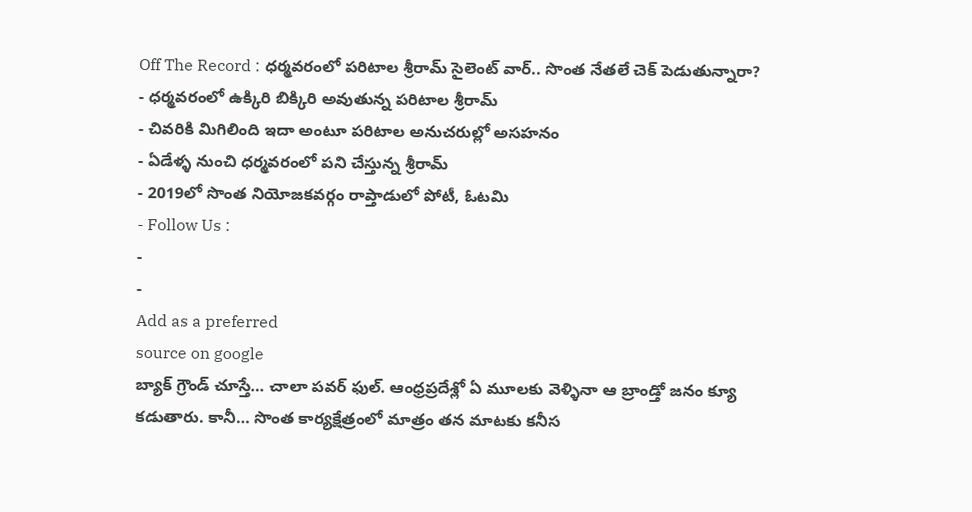Off The Record : ధర్మవరంలో పరిటాల శ్రీరామ్ సైలెంట్ వార్.. సొంత నేతలే చెక్ పెడుతున్నారా?
- ధర్మవరంలో ఉక్కిరి బిక్కిరి అవుతున్న పరిటాల శ్రీరామ్
- చివరికి మిగిలింది ఇదా అంటూ పరిటాల అనుచరుల్లో అసహనం
- ఏడేళ్ళ నుంచి ధర్మవరంలో పని చేస్తున్న శ్రీరామ్
- 2019లో సొంత నియోజకవర్గం రాప్తాడులో పోటీ, ఓటమి
- Follow Us :
-
-
Add as a preferred
source on google
బ్యాక్ గ్రౌండ్ చూస్తే… చాలా పవర్ ఫుల్. ఆంధ్రప్రదేశ్లో ఏ మూలకు వెళ్ళినా ఆ బ్రాండ్తో జనం క్యూ కడుతారు. కానీ… సొంత కార్యక్షేత్రంలో మాత్రం తన మాటకు కనీస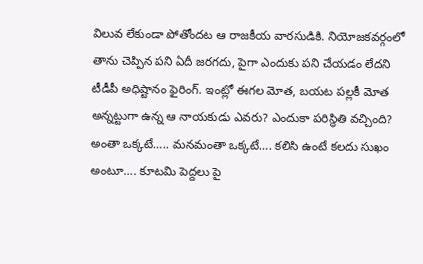విలువ లేకుండా పోతోందట ఆ రాజకీయ వారసుడికి. నియోజకవర్గంలో తాను చెప్పిన పని ఏదీ జరగదు, పైగా ఎందుకు పని చేయడం లేదని టీడీపీ అధిష్టానం ఫైరింగ్. ఇంట్లో ఈగల మోత, బయట పల్లకీ మోత అన్నట్టుగా ఉన్న ఆ నాయకుడు ఎవరు? ఎందుకా పరిస్థితి వచ్చింది? అంతా ఒక్కటే….. మనమంతా ఒక్కటే…. కలిసి ఉంటే కలదు సుఖం అంటూ…. కూటమి పెద్దలు పై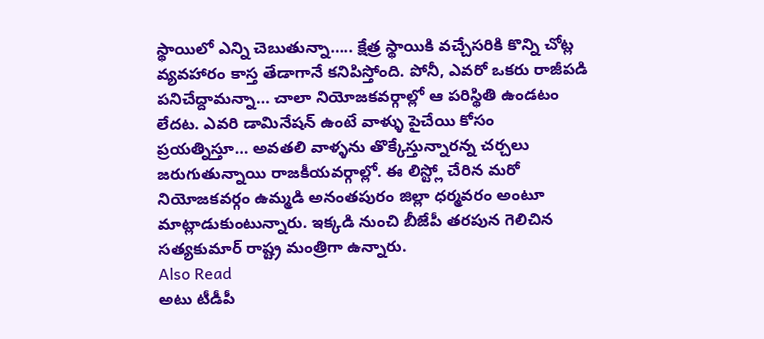స్థాయిలో ఎన్ని చెబుతున్నా….. క్షేత్ర స్థాయికి వచ్చేసరికి కొన్ని చోట్ల వ్యవహారం కాస్త తేడాగానే కనిపిస్తోంది. పోనీ, ఎవరో ఒకరు రాజీపడి పనిచేద్దామన్నా… చాలా నియోజకవర్గాల్లో ఆ పరిస్థితి ఉండటం లేదట. ఎవరి డామినేషన్ ఉంటే వాళ్ళు పైచేయి కోసం ప్రయత్నిస్తూ… అవతలి వాళ్ళను తొక్కేస్తున్నారన్న చర్చలు జరుగుతున్నాయి రాజకీయవర్గాల్లో. ఈ లిస్ట్లో చేరిన మరో నియోజకవర్గం ఉమ్మడి అనంతపురం జిల్లా ధర్మవరం అంటూ మాట్లాడుకుంటున్నారు. ఇక్కడి నుంచి బీజేపీ తరపున గెలిచిన సత్యకుమార్ రాష్ట్ర మంత్రిగా ఉన్నారు.
Also Read
అటు టీడీపీ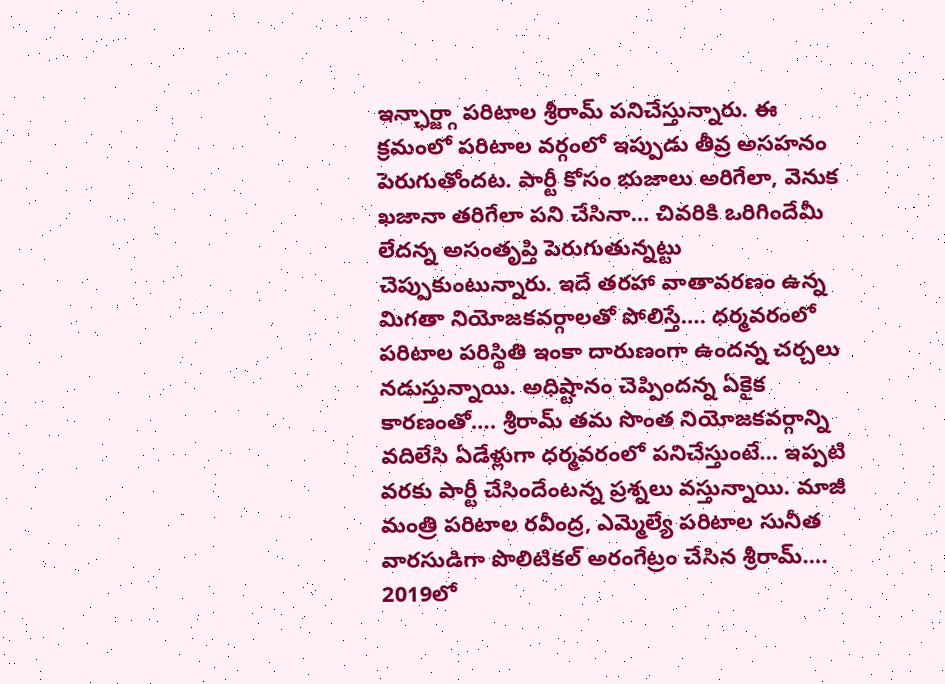ఇన్ఛార్జ్గా పరిటాల శ్రీరామ్ పనిచేస్తున్నారు. ఈ క్రమంలో పరిటాల వర్గంలో ఇప్పుడు తీవ్ర అసహనం పెరుగుతోందట. పార్టీ కోసం భుజాలు అరిగేలా, వెనుక ఖజానా తరిగేలా పని చేసినా… చివరికి ఒరిగిందేమీ లేదన్న అసంతృప్తి పెరుగుతున్నట్టు చెప్పుకుంటున్నారు. ఇదే తరహా వాతావరణం ఉన్న మిగతా నియోజకవర్గాలతో పోలిస్తే…. ధర్మవరంలో పరిటాల పరిస్థితి ఇంకా దారుణంగా ఉందన్న చర్చలు నడుస్తున్నాయి. అధిష్టానం చెప్పిందన్న ఏకైక కారణంతో…. శ్రీరామ్ తమ సొంత నియోజకవర్గాన్ని వదిలేసి ఏడేళ్లుగా ధర్మవరంలో పనిచేస్తుంటే… ఇప్పటి వరకు పార్టీ చేసిందేంటన్న ప్రశ్నలు వస్తున్నాయి. మాజీ మంత్రి పరిటాల రవీంద్ర, ఎమ్మెల్యే పరిటాల సునీత వారసుడిగా పొలిటికల్ అరంగేట్రం చేసిన శ్రీరామ్…. 2019లో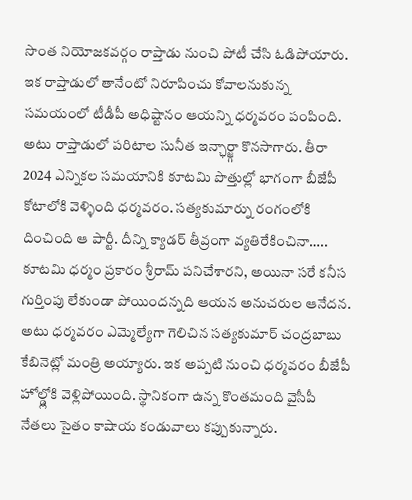సొంత నియోజకవర్గం రాప్తాడు నుంచి పోటీ చేసి ఓడిపోయారు.
ఇక రాప్తాడులో తానేంటో నిరూపించు కోవాలనుకున్న సమయంలో టీడీపీ అధిష్టానం ఆయన్ని ధర్మవరం పంపింది. అటు రాప్తాడులో పరిటాల సునీత ఇన్ఛార్జ్గా కొనసాగారు. తీరా 2024 ఎన్నికల సమయానికి కూటమి పొత్తుల్లో భాగంగా బీజేపీ కోటాలోకి వెళ్ళింది ధర్మవరం. సత్యకుమార్ను రంగంలోకి దించింది ఆ పార్టీ. దీన్ని క్యాడర్ తీవ్రంగా వ్యతిరేకించినా….. కూటమి ధర్మం ప్రకారం శ్రీరామ్ పనిచేశారని, అయినా సరే కనీస గుర్తింపు లేకుండా పోయిందన్నది ఆయన అనుచరుల ఆనేదన. అటు ధర్మవరం ఎమ్మెల్యేగా గెలిచిన సత్యకుమార్ చంద్రబాబు కేబినెట్లో మంత్రి అయ్యారు. ఇక అప్పటి నుంచి ధర్మవరం బీజేపీ హోల్డ్లోకి వెళ్లిపోయింది. స్థానికంగా ఉన్న కొంతమంది వైసీపీ నేతలు సైతం కాషాయ కండువాలు కప్పుకున్నారు.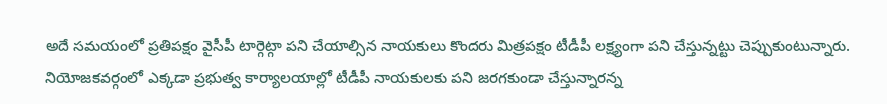అదే సమయంలో ప్రతిపక్షం వైసీపీ టార్గెట్గా పని చేయాల్సిన నాయకులు కొందరు మిత్రపక్షం టీడీపీ లక్ష్యంగా పని చేస్తున్నట్టు చెప్పుకుంటున్నారు. నియోజకవర్గంలో ఎక్కడా ప్రభుత్వ కార్యాలయాల్లో టీడీపీ నాయకులకు పని జరగకుండా చేస్తున్నారన్న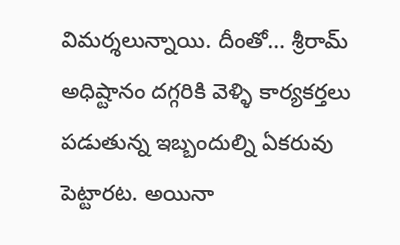విమర్శలున్నాయి. దీంతో… శ్రీరామ్ అధిష్టానం దగ్గరికి వెళ్ళి కార్యకర్తలు పడుతున్న ఇబ్బందుల్ని ఏకరువు పెట్టారట. అయినా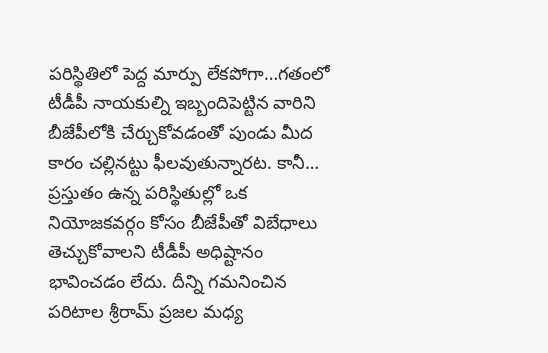పరిస్థితిలో పెద్ద మార్పు లేకపోగా…గతంలో టీడీపీ నాయకుల్ని ఇబ్బందిపెట్టిన వారిని బీజేపీలోకి చేర్చుకోవడంతో పుండు మీద కారం చల్లినట్టు ఫీలవుతున్నారట. కానీ… ప్రస్తుతం ఉన్న పరిస్థితుల్లో ఒక నియోజకవర్గం కోసం బీజేపీతో విబేధాలు తెచ్చుకోవాలని టీడీపీ అధిష్టానం భావించడం లేదు. దీన్ని గమనించిన పరిటాల శ్రీరామ్ ప్రజల మధ్య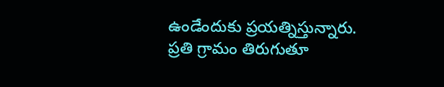ఉండేందుకు ప్రయత్నిస్తున్నారు.
ప్రతి గ్రామం తిరుగుతూ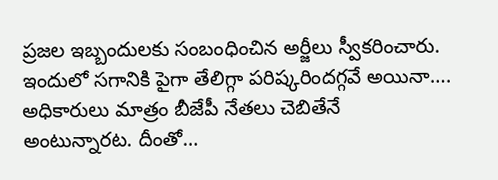ప్రజల ఇబ్బందులకు సంబంధించిన అర్జీలు స్వీకరించారు. ఇందులో సగానికి పైగా తేలిగ్గా పరిష్కరిందగ్గవే అయినా…. అధికారులు మాత్రం బీజేపీ నేతలు చెబితేనే అంటున్నారట. దీంతో…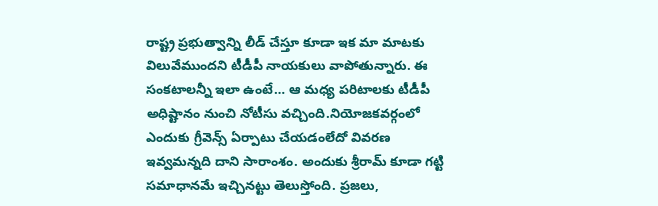రాష్ట్ర ప్రభుత్వాన్ని లీడ్ చేస్తూ కూడా ఇక మా మాటకు విలువేముందని టీడీపీ నాయకులు వాపోతున్నారు. ఈ సంకటాలన్నీ ఇలా ఉంటే… ఆ మధ్య పరిటాలకు టీడీపీ అధిష్టానం నుంచి నోటీసు వచ్చింది.నియోజకవర్గంలో ఎందుకు గ్రీవెన్స్ ఏర్పాటు చేయడంలేదో వివరణ ఇవ్వమన్నది దాని సారాంశం. అందుకు శ్రీరామ్ కూడా గట్టి సమాధానమే ఇచ్చినట్టు తెలుస్తోంది. ప్రజలు,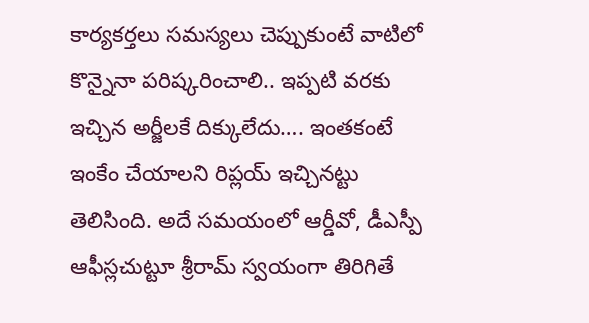కార్యకర్తలు సమస్యలు చెప్పుకుంటే వాటిలో కొన్నైనా పరిష్కరించాలి.. ఇప్పటి వరకు ఇచ్చిన అర్జీలకే దిక్కులేదు…. ఇంతకంటే ఇంకేం చేయాలని రిప్లయ్ ఇచ్చినట్టు తెలిసింది. అదే సమయంలో ఆర్డీవో, డీఎస్పీ ఆఫీస్లచుట్టూ శ్రీరామ్ స్వయంగా తిరిగితే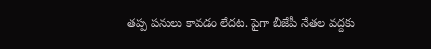తప్ప పనులు కావడం లేదట. పైగా బీజేపీ నేతల వద్దకు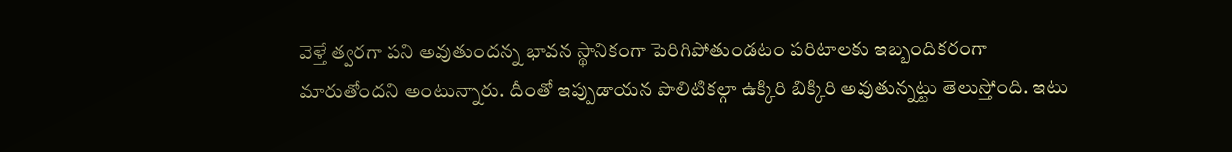వెళ్తే త్వరగా పని అవుతుందన్న భావన స్థానికంగా పెరిగిపోతుండటం పరిటాలకు ఇబ్బందికరంగా మారుతోందని అంటున్నారు. దీంతో ఇప్పుడాయన పొలిటికల్గా ఉక్కిరి బిక్కిరి అవుతున్నట్టు తెలుస్తోంది. ఇటు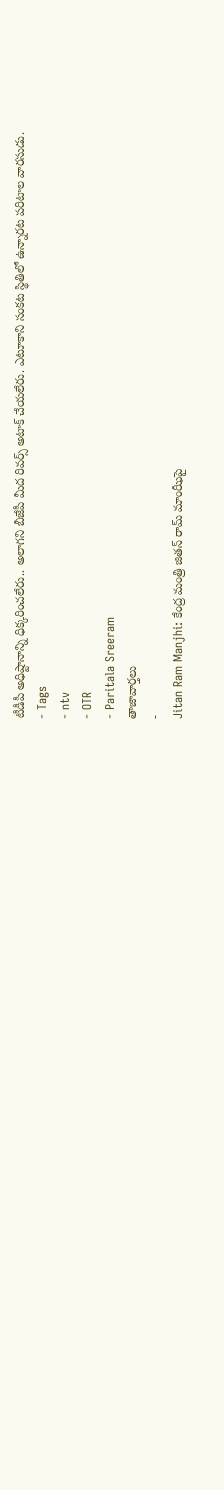టీడీపీ అధిష్టానాన్ని ధిక్కరించలేరు.. అలాగని బీజేపీ మీద రివర్స్ అటాక్ చేయలేరు. ఎటూకాని సంకట స్థితిలో ఉన్నారట పరిటాల వారసుడు.
- Tags
- ntv
- OTR
- Paritala Sreeram
తాజావార్తలు
-
Jitan Ram Manjhi: కేంద్ర మంత్రి జితన్ రామ్ మాంఝీపై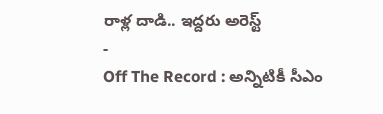రాళ్ల దాడి.. ఇద్దరు అరెస్ట్
-
Off The Record : అన్నిటికీ సీఎం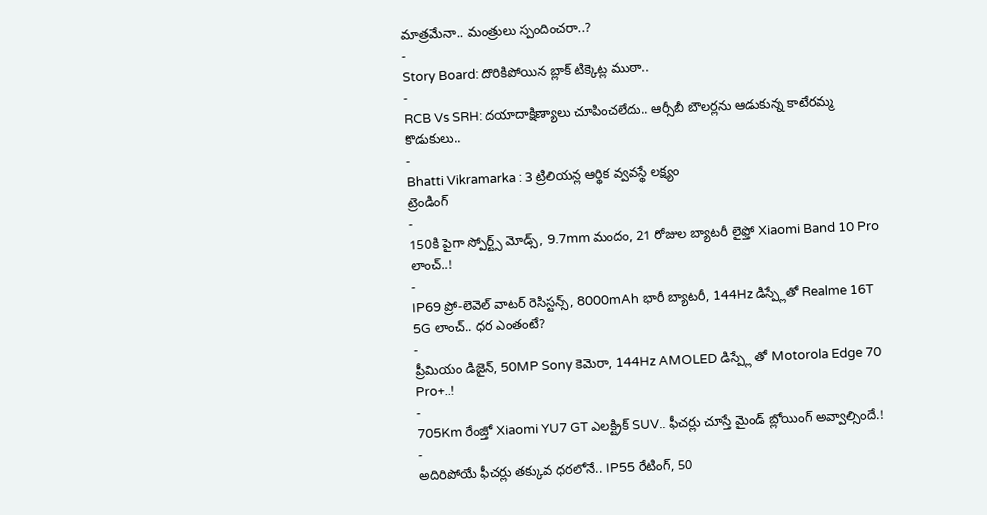మాత్రమేనా.. మంత్రులు స్పందించరా..?
-
Story Board: దొరికిపోయిన బ్లాక్ టిక్కెట్ల ముఠా..
-
RCB Vs SRH: దయాదాక్షిణ్యాలు చూపించలేదు.. ఆర్సీబీ బౌలర్లను ఆడుకున్న కాటేరమ్మ కొడుకులు..
-
Bhatti Vikramarka : 3 ట్రిలియన్ల ఆర్థిక వ్వవస్థే లక్ష్యం
ట్రెండింగ్
-
150కి పైగా స్పోర్ట్స్ మోడ్స్, 9.7mm మందం, 21 రోజుల బ్యాటరీ లైఫ్తో Xiaomi Band 10 Pro లాంచ్..!
-
IP69 ప్రో-లెవెల్ వాటర్ రెసిస్టన్స్, 8000mAh భారీ బ్యాటరీ, 144Hz డిస్ప్లేతో Realme 16T 5G లాంచ్.. ధర ఎంతంటే?
-
ప్రీమియం డిజైన్, 50MP Sony కెమెరా, 144Hz AMOLED డిస్ప్లే తో Motorola Edge 70 Pro+..!
-
705Km రేంజ్తో Xiaomi YU7 GT ఎలక్ట్రిక్ SUV.. ఫీచర్లు చూస్తే మైండ్ బ్లోయింగ్ అవ్వాల్సిందే.!
-
అదిరిపోయే ఫీచర్లు తక్కువ ధరలోనే.. IP55 రేటింగ్, 50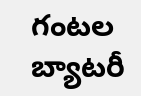గంటల బ్యాటరీ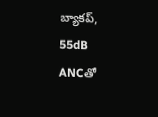బ్యాకప్, 55dB ANCతో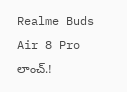Realme Buds Air 8 Pro లాంచ్.!